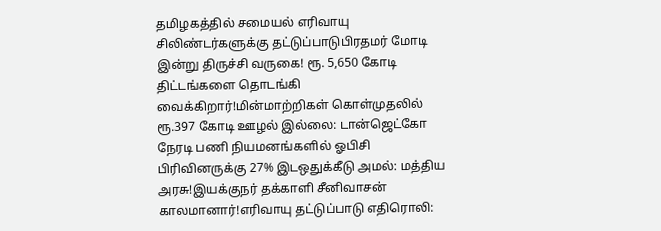தமிழகத்தில் சமையல் எரிவாயு சிலிண்டர்களுக்கு தட்டுப்பாடுபிரதமர் மோடி இன்று திருச்சி வருகை! ரூ. 5,650 கோடி திட்டங்களை தொடங்கி வைக்கிறார்!மின்மாற்றிகள் கொள்முதலில் ரூ.397 கோடி ஊழல் இல்லை: டான்ஜெட்கோ நேரடி பணி நியமனங்களில் ஓபிசி பிரிவினருக்கு 27% இடஒதுக்கீடு அமல்: மத்திய அரசு!இயக்குநர் தக்காளி சீனிவாசன் காலமானார்!எரிவாயு தட்டுப்பாடு எதிரொலி: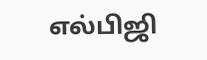எல்பிஜி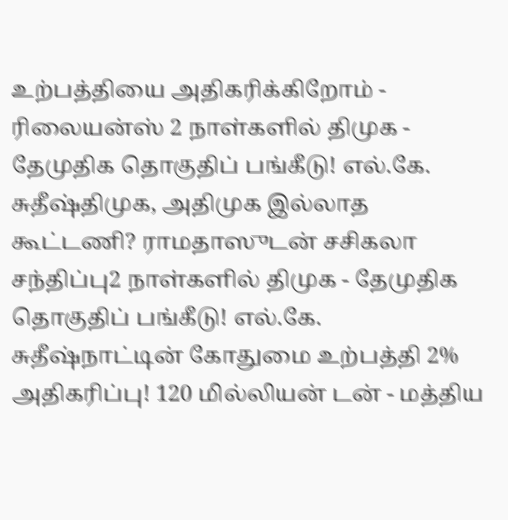உற்பத்தியை அதிகரிக்கிறோம் - ரிலையன்ஸ் 2 நாள்களில் திமுக - தேமுதிக தொகுதிப் பங்கீடு! எல்.கே. சுதீஷ்திமுக, அதிமுக இல்லாத கூட்டணி? ராமதாஸுடன் சசிகலா சந்திப்பு2 நாள்களில் திமுக - தேமுதிக தொகுதிப் பங்கீடு! எல்.கே. சுதீஷ்நாட்டின் கோதுமை உற்பத்தி 2% அதிகரிப்பு! 120 மில்லியன் டன் - மத்திய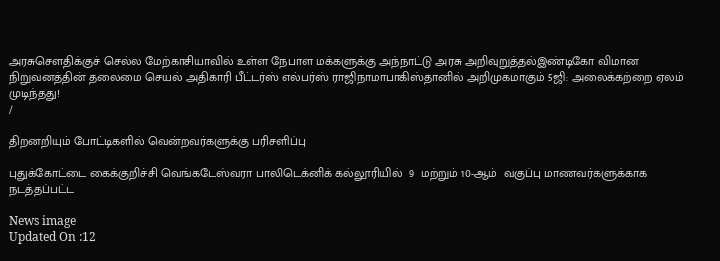அரசுசௌதிக்குச் செல்ல மேற்காசியாவில் உள்ள நேபாள மக்களுக்கு அந்நாட்டு அரசு அறிவுறுத்தல்இண்டிகோ விமான நிறுவனத்தின் தலைமை செயல் அதிகாரி பீட்டர்ஸ் எல்பர்ஸ் ராஜிநாமாபாகிஸ்தானில் அறிமுகமாகும் 5ஜி: அலைக்கற்றை ஏலம் முடிந்தது!
/

திறனறியும் போட்டிகளில் வென்றவர்களுக்கு பரிசளிப்பு

புதுக்கோட்டை கைக்குறிச்சி வெங்கடேஸ்வரா பாலிடெக்னிக் கல்லூரியில்  9  மற்றும் 10-ஆம்  வகுப்பு மாணவர்களுக்காக நடத்தப்பட்ட

News image
Updated On :12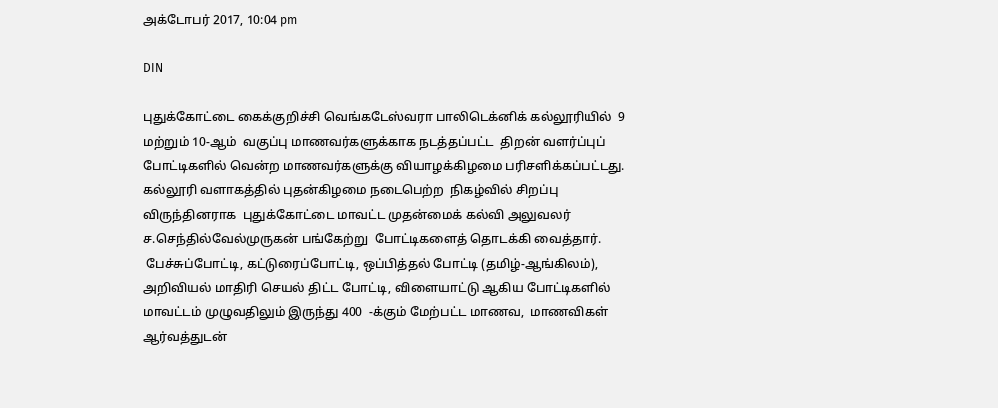அக்டோபர் 2017, 10:04 pm

DIN

புதுக்கோட்டை கைக்குறிச்சி வெங்கடேஸ்வரா பாலிடெக்னிக் கல்லூரியில்  9  மற்றும் 10-ஆம்  வகுப்பு மாணவர்களுக்காக நடத்தப்பட்ட  திறன் வளர்ப்புப் போட்டிகளில் வென்ற மாணவர்களுக்கு வியாழக்கிழமை பரிசளிக்கப்பட்டது.
கல்லூரி வளாகத்தில் புதன்கிழமை நடைபெற்ற  நிகழ்வில் சிறப்பு விருந்தினராக  புதுக்கோட்டை மாவட்ட முதன்மைக் கல்வி அலுவலர்  ச.செந்தில்வேல்முருகன் பங்கேற்று  போட்டிகளைத் தொடக்கி வைத்தார்.
 பேச்சுப்போட்டி, கட்டுரைப்போட்டி, ஒப்பித்தல் போட்டி (தமிழ்-ஆங்கிலம்), அறிவியல் மாதிரி செயல் திட்ட போட்டி, விளையாட்டு ஆகிய போட்டிகளில் மாவட்டம் முழுவதிலும் இருந்து 400  -க்கும் மேற்பட்ட மாணவ,  மாணவிகள்  ஆர்வத்துடன்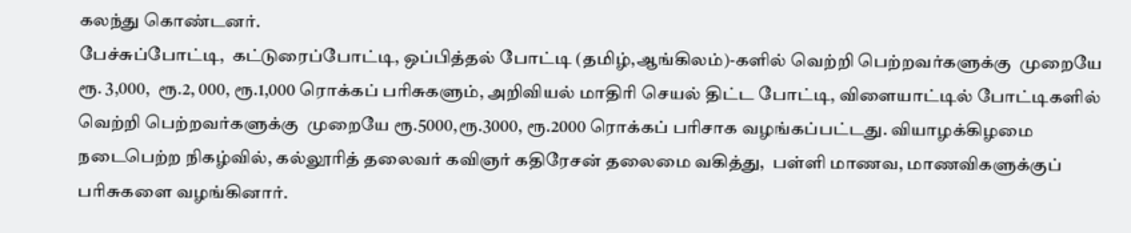கலந்து கொண்டனர்.
பேச்சுப்போட்டி,  கட்டுரைப்போட்டி, ஒப்பித்தல் போட்டி (தமிழ்,ஆங்கிலம்)-களில் வெற்றி பெற்றவர்களுக்கு  முறையே ரூ. 3,000,  ரூ.2, 000, ரூ.1,000 ரொக்கப் பரிசுகளும், அறிவியல் மாதிரி செயல் திட்ட போட்டி, விளையாட்டில் போட்டிகளில் வெற்றி பெற்றவர்களுக்கு  முறையே ரூ.5000,ரூ.3000, ரூ.2000 ரொக்கப் பரிசாக வழங்கப்பட்டது. வியாழக்கிழமை நடைபெற்ற நிகழ்வில், கல்லூரித் தலைவர் கவிஞர் கதிரேசன் தலைமை வகித்து,  பள்ளி மாணவ, மாணவிகளுக்குப் பரிசுகளை வழங்கினார்.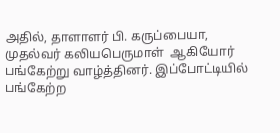அதில், தாளாளர் பி. கருப்பையா, முதல்வர் கலியபெருமாள்  ஆகியோர் பங்கேற்று வாழ்த்தினர். இப்போட்டியில் பங்கேற்ற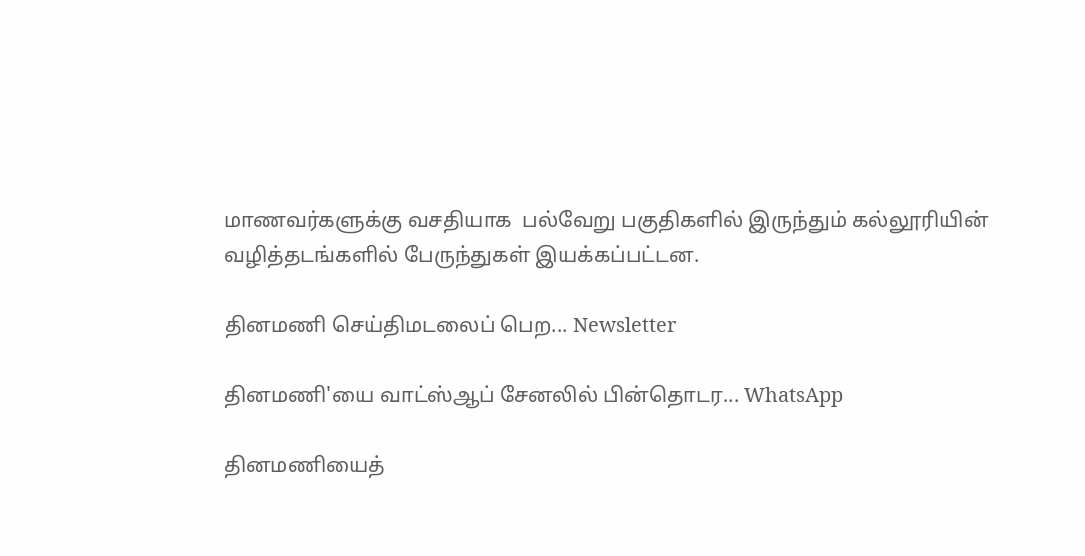மாணவர்களுக்கு வசதியாக  பல்வேறு பகுதிகளில் இருந்தும் கல்லூரியின் வழித்தடங்களில் பேருந்துகள் இயக்கப்பட்டன.

தினமணி செய்திமடலைப் பெற... Newsletter

தினமணி'யை வாட்ஸ்ஆப் சேனலில் பின்தொடர... WhatsApp

தினமணியைத்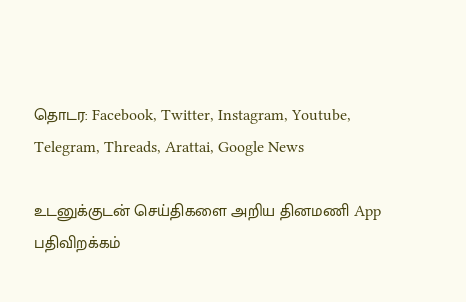தொடர: Facebook, Twitter, Instagram, Youtube, Telegram, Threads, Arattai, Google News

உடனுக்குடன் செய்திகளை அறிய தினமணி App பதிவிறக்கம்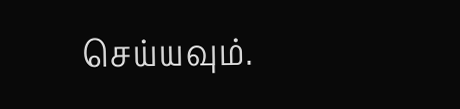செய்யவும்.